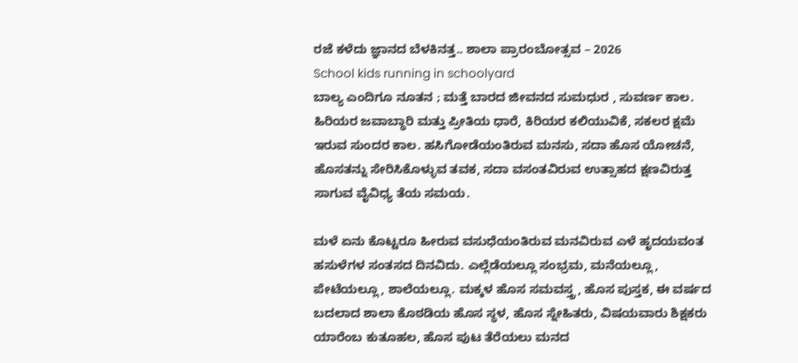ರಜೆ ಕಳೆದು ಜ್ಞಾನದ ಬೆಳಕಿನತ್ತ.. ಶಾಲಾ ಪ್ರಾರಂಬೋತ್ಸವ – 2026
School kids running in schoolyard
ಬಾಲ್ಯ ಎಂದಿಗೂ ನೂತನ ; ಮತ್ತೆ ಬಾರದ ಜೀವನದ ಸುಮಧುರ , ಸುವರ್ಣ ಕಾಲ. ಹಿರಿಯರ ಜವಾಬ್ಧಾರಿ ಮತ್ತು ಪ್ರೀತಿಯ ಧಾರೆ, ಕಿರಿಯರ ಕಲಿಯುವಿಕೆ, ಸಕಲರ ಕ್ಷಮೆ ಇರುವ ಸುಂದರ ಕಾಲ. ಹಸಿಗೋಡೆಯಂತಿರುವ ಮನಸು, ಸದಾ ಹೊಸ ಯೋಚನೆ, ಹೊಸತನ್ನು ಸೇರಿಸಿಕೊಳ್ಳುವ ತವಕ, ಸದಾ ವಸಂತವಿರುವ ಉತ್ಸಾಹದ ಕ್ಷಣವಿರುತ್ತ ಸಾಗುವ ವೈವಿಧ್ಯ ತೆಯ ಸಮಯ.

ಮಳೆ ಏನು ಕೊಟ್ಟರೂ ಹೀರುವ ವಸುಧೆಯಂತಿರುವ ಮನವಿರುವ ಎಳೆ ಹೃದಯವಂತ ಹಸುಳೆಗಳ ಸಂತಸದ ದಿನವಿದು. ಎಲ್ಲೆಡೆಯಲ್ಲೂ ಸಂಭ್ರಮ, ಮನೆಯಲ್ಲೂ, ಪೇಟೆಯಲ್ಲೂ, ಶಾಲೆಯಲ್ಲೂ. ಮಕ್ಕಳ ಹೊಸ ಸಮವಸ್ತ್ರ, ಹೊಸ ಪುಸ್ತಕ, ಈ ವರ್ಷದ ಬದಲಾದ ಶಾಲಾ ಕೊಠಡಿಯ ಹೊಸ ಸ್ಥಳ, ಹೊಸ ಸ್ನೇಹಿತರು, ವಿಷಯವಾರು ಶಿಕ್ಷಕರು ಯಾರೆಂಬ ಕುತೂಹಲ, ಹೊಸ ಪುಟ ತೆರೆಯಲು ಮನದ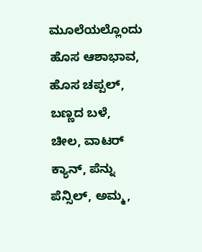ಮೂಲೆಯಲ್ಲೊಂದು ಹೊಸ ಆಶಾಭಾವ, ಹೊಸ ಚಪ್ಪಲ್, ಬಣ್ಣದ ಬಳೆ, ಚೀಲ, ವಾಟರ್ ಕ್ಯಾನ್, ಪೆನ್ನು ಪೆನ್ಸಿಲ್, ಅಮ್ಮ,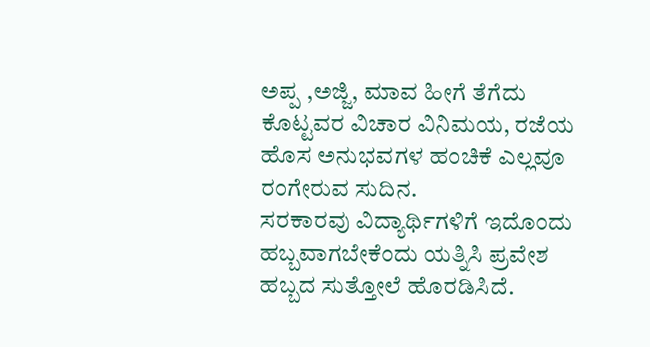ಅಪ್ಪ ,ಅಜ್ಜಿ, ಮಾವ ಹೀಗೆ ತೆಗೆದು ಕೊಟ್ಟವರ ವಿಚಾರ ವಿನಿಮಯ, ರಜೆಯ ಹೊಸ ಅನುಭವಗಳ ಹಂಚಿಕೆ ಎಲ್ಲವೂ ರಂಗೇರುವ ಸುದಿನ.
ಸರಕಾರವು ವಿದ್ಯಾರ್ಥಿಗಳಿಗೆ ಇದೊಂದು ಹಬ್ಬವಾಗಬೇಕೆಂದು ಯತ್ನಿಸಿ ಪ್ರವೇಶ ಹಬ್ಬದ ಸುತ್ತೋಲೆ ಹೊರಡಿಸಿದೆ.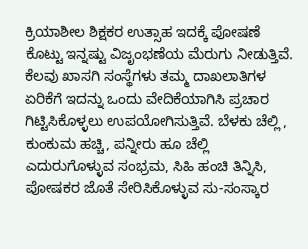ಕ್ರಿಯಾಶೀಲ ಶಿಕ್ಷಕರ ಉತ್ಸಾಹ ಇದಕ್ಕೆ ಪೋಷಣೆ ಕೊಟ್ಟು ಇನ್ನಷ್ಟು ವಿಜೃಂಭಣೆಯ ಮೆರುಗು ನೀಡುತ್ತಿವೆ. ಕೆಲವು ಖಾಸಗಿ ಸಂಸ್ಥೆಗಳು ತಮ್ಮ ದಾಖಲಾತಿಗಳ ಏರಿಕೆಗೆ ಇದನ್ನು ಒಂದು ವೇದಿಕೆಯಾಗಿಸಿ ಪ್ರಚಾರ ಗಿಟ್ಟಿಸಿಕೊಳ್ಳಲು ಉಪಯೋಗಿಸುತ್ತಿವೆ. ಬೆಳಕು ಚೆಲ್ಲಿ , ಕುಂಕುಮ ಹಚ್ಚಿ, ಪನ್ನೀರು ಹೂ ಚೆಲ್ಲಿ ಎದುರುಗೊಳ್ಳುವ ಸಂಭ್ರಮ, ಸಿಹಿ ಹಂಚಿ ತಿನ್ನಿಸಿ, ಪೋಷಕರ ಜೊತೆ ಸೇರಿಸಿಕೊಳ್ಳುವ ಸು-ಸಂಸ್ಕಾರ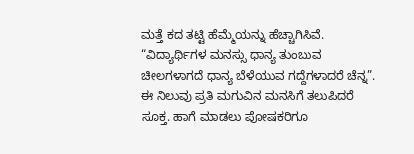ಮತ್ತೆ ಕದ ತಟ್ಟಿ ಹೆಮ್ಮೆಯನ್ನು ಹೆಚ್ಚಾಗಿಸಿವೆ.
“ವಿದ್ಯಾರ್ಥಿಗಳ ಮನಸ್ಸು ಧಾನ್ಯ ತುಂಬುವ ಚೀಲಗಳಾಗದೆ ಧಾನ್ಯ ಬೆಳೆಯುವ ಗದ್ದೆಗಳಾದರೆ ಚೆನ್ನ”. ಈ ನಿಲುವು ಪ್ರತಿ ಮಗುವಿನ ಮನಸಿಗೆ ತಲುಪಿದರೆ ಸೂಕ್ತ. ಹಾಗೆ ಮಾಡಲು ಪೋಷಕರಿಗೂ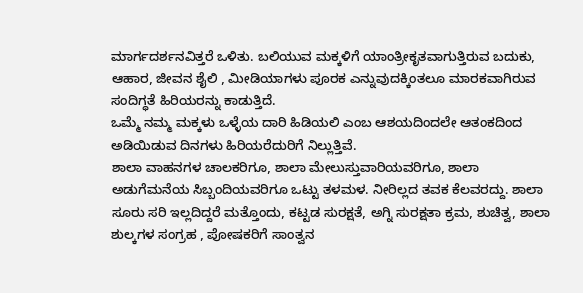ಮಾರ್ಗದರ್ಶನವಿತ್ತರೆ ಒಳಿತು. ಬಲಿಯುವ ಮಕ್ಕಳಿಗೆ ಯಾಂತ್ರೀಕೃತವಾಗುತ್ತಿರುವ ಬದುಕು, ಆಹಾರ, ಜೀವನ ಶೈಲಿ , ಮೀಡಿಯಾಗಳು ಪೂರಕ ಎನ್ನುವುದಕ್ಕಿಂತಲೂ ಮಾರಕವಾಗಿರುವ ಸಂದಿಗ್ಧತೆ ಹಿರಿಯರನ್ನು ಕಾಡುತ್ತಿದೆ.
ಒಮ್ಮೆ ನಮ್ಮ ಮಕ್ಕಳು ಒಳ್ಳೆಯ ದಾರಿ ಹಿಡಿಯಲಿ ಎಂಬ ಆಶಯದಿಂದಲೇ ಆತಂಕದಿಂದ ಅಡಿಯಿಡುವ ದಿನಗಳು ಹಿರಿಯರೆದುರಿಗೆ ನಿಲ್ಲುತ್ತಿವೆ.
ಶಾಲಾ ವಾಹನಗಳ ಚಾಲಕರಿಗೂ, ಶಾಲಾ ಮೇಲುಸ್ತುವಾರಿಯವರಿಗೂ, ಶಾಲಾ ಅಡುಗೆಮನೆಯ ಸಿಬ್ಬಂದಿಯವರಿಗೂ ಒಟ್ಟು ತಳಮಳ. ನೀರಿಲ್ಲದ ತವಕ ಕೆಲವರದ್ದು. ಶಾಲಾ ಸೂರು ಸರಿ ಇಲ್ಲದಿದ್ದರೆ ಮತ್ತೊಂದು, ಕಟ್ಟಡ ಸುರಕ್ಷತೆ, ಅಗ್ನಿ ಸುರಕ್ಷತಾ ಕ್ರಮ, ಶುಚಿತ್ವ, ಶಾಲಾ ಶುಲ್ಕಗಳ ಸಂಗ್ರಹ , ಪೋಷಕರಿಗೆ ಸಾಂತ್ವನ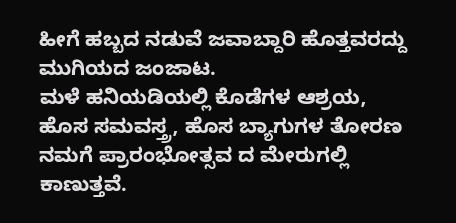ಹೀಗೆ ಹಬ್ಬದ ನಡುವೆ ಜವಾಬ್ದಾರಿ ಹೊತ್ತವರದ್ದು ಮುಗಿಯದ ಜಂಜಾಟ.
ಮಳೆ ಹನಿಯಡಿಯಲ್ಲಿ ಕೊಡೆಗಳ ಆಶ್ರಯ, ಹೊಸ ಸಮವಸ್ತ್ರ, ಹೊಸ ಬ್ಯಾಗುಗಳ ತೋರಣ ನಮಗೆ ಪ್ರಾರಂಭೋತ್ಸವ ದ ಮೇರುಗಲ್ಲಿ ಕಾಣುತ್ತವೆ.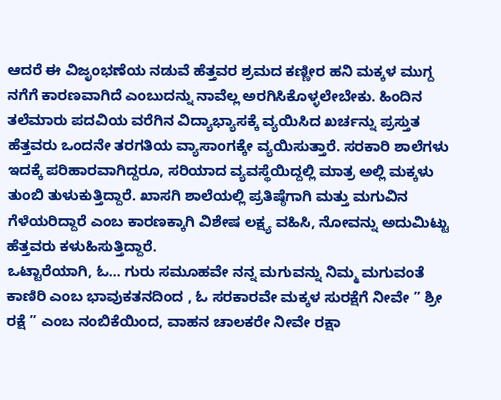ಆದರೆ ಈ ವಿಜೃಂಭಣೆಯ ನಡುವೆ ಹೆತ್ತವರ ಶ್ರಮದ ಕಣ್ಣೀರ ಹನಿ ಮಕ್ಕಳ ಮುಗ್ದ ನಗೆಗೆ ಕಾರಣವಾಗಿದೆ ಎಂಬುದನ್ನು ನಾವೆಲ್ಲ ಅರಗಿಸಿಕೊಳ್ಳಲೇಬೇಕು. ಹಿಂದಿನ ತಲೆಮಾರು ಪದವಿಯ ವರೆಗಿನ ವಿದ್ಯಾಭ್ಯಾಸಕ್ಕೆ ವ್ಯಯಿಸಿದ ಖರ್ಚನ್ನು ಪ್ರಸ್ತುತ ಹೆತ್ತವರು ಒಂದನೇ ತರಗತಿಯ ವ್ಯಾಸಾಂಗಕ್ಕೇ ವ್ಯಯಿಸುತ್ತಾರೆ. ಸರಕಾರಿ ಶಾಲೆಗಳು ಇದಕ್ಕೆ ಪರಿಹಾರವಾಗಿದ್ದರೂ, ಸರಿಯಾದ ವ್ಯವಸ್ಥೆಯಿದ್ದಲ್ಲಿ ಮಾತ್ರ ಅಲ್ಲಿ ಮಕ್ಕಳು ತುಂಬಿ ತುಳುಕುತ್ತಿದ್ದಾರೆ. ಖಾಸಗಿ ಶಾಲೆಯಲ್ಲಿ ಪ್ರತಿಷ್ಠೆಗಾಗಿ ಮತ್ತು ಮಗುವಿನ ಗೆಳೆಯರಿದ್ದಾರೆ ಎಂಬ ಕಾರಣಕ್ಕಾಗಿ ವಿಶೇಷ ಲಕ್ಷ್ಯ ವಹಿಸಿ, ನೋವನ್ನು ಅದುಮಿಟ್ಟು ಹೆತ್ತವರು ಕಳುಹಿಸುತ್ತಿದ್ದಾರೆ.
ಒಟ್ಟಾರೆಯಾಗಿ, ಓ… ಗುರು ಸಮೂಹವೇ ನನ್ನ ಮಗುವನ್ನು ನಿಮ್ಮ ಮಗುವಂತೆ ಕಾಣಿರಿ ಎಂಬ ಭಾವುಕತನದಿಂದ , ಓ ಸರಕಾರವೇ ಮಕ್ಕಳ ಸುರಕ್ಷೆಗೆ ನೀವೇ ” ಶ್ರೀ ರಕ್ಷೆ ” ಎಂಬ ನಂಬಿಕೆಯಿಂದ, ವಾಹನ ಚಾಲಕರೇ ನೀವೇ ರಕ್ಷಾ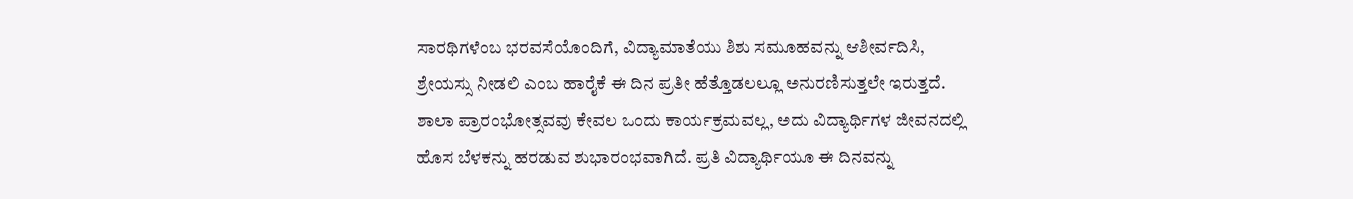ಸಾರಥಿಗಳೆಂಬ ಭರವಸೆಯೊಂದಿಗೆ, ವಿದ್ಯಾಮಾತೆಯು ಶಿಶು ಸಮೂಹವನ್ನು ಆಶೀರ್ವದಿಸಿ, ಶ್ರೇಯಸ್ಸು ನೀಡಲಿ ಎಂಬ ಹಾರೈಕೆ ಈ ದಿನ ಪ್ರತೀ ಹೆತ್ತೊಡಲಲ್ಲೂ ಅನುರಣಿಸುತ್ತಲೇ ಇರುತ್ತದೆ.
ಶಾಲಾ ಪ್ರಾರಂಭೋತ್ಸವವು ಕೇವಲ ಒಂದು ಕಾರ್ಯಕ್ರಮವಲ್ಲ, ಅದು ವಿದ್ಯಾರ್ಥಿಗಳ ಜೀವನದಲ್ಲಿ ಹೊಸ ಬೆಳಕನ್ನು ಹರಡುವ ಶುಭಾರಂಭವಾಗಿದೆ. ಪ್ರತಿ ವಿದ್ಯಾರ್ಥಿಯೂ ಈ ದಿನವನ್ನು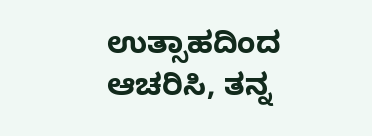ಉತ್ಸಾಹದಿಂದ ಆಚರಿಸಿ, ತನ್ನ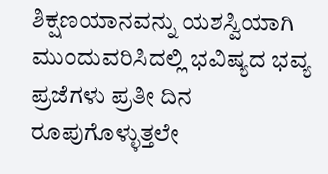ಶಿಕ್ಷಣಯಾನವನ್ನು ಯಶಸ್ವಿಯಾಗಿ ಮುಂದುವರಿಸಿದಲ್ಲಿ ಭವಿಷ್ಯದ ಭವ್ಯ ಪ್ರಜೆಗಳು ಪ್ರತೀ ದಿನ ರೂಪುಗೊಳ್ಳುತ್ತಲೇ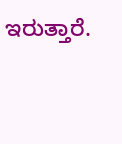ಇರುತ್ತಾರೆ.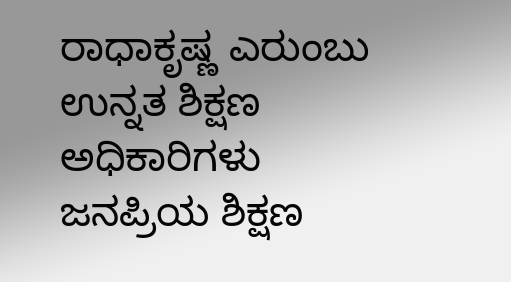ರಾಧಾಕೃಷ್ಣ ಎರುಂಬು
ಉನ್ನತ ಶಿಕ್ಷಣ ಅಧಿಕಾರಿಗಳು
ಜನಪ್ರಿಯ ಶಿಕ್ಷಣ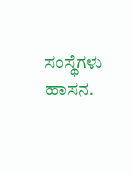ಸಂಸ್ಥೆಗಳು ಹಾಸನ.